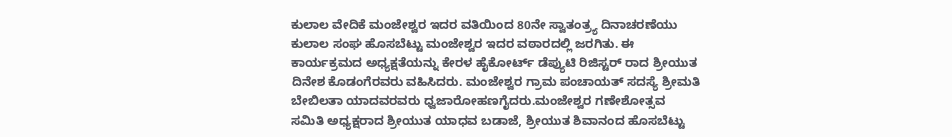ಕುಲಾಲ ವೇದಿಕೆ ಮಂಜೇಶ್ವರ ಇದರ ವತಿಯಿಂದ 80ನೇ ಸ್ವಾತಂತ್ರ್ಯ ದಿನಾಚರಣೆಯು ಕುಲಾಲ ಸಂಘ ಹೊಸಬೆಟ್ಟು ಮಂಜೇಶ್ವರ ಇದರ ವಠಾರದಲ್ಲಿ ಜರಗಿತು. ಈ ಕಾರ್ಯಕ್ರಮದ ಅಧ್ಯಕ್ಷತೆಯನ್ನು ಕೇರಳ ಹೈಕೋರ್ಟ್ ಡೆಪ್ಯುಟಿ ರಿಜಿಸ್ಟರ್ ರಾದ ಶ್ರೀಯುತ ದಿನೇಶ ಕೊಡಂಗೆರವರು ವಹಿಸಿದರು. ಮಂಜೇಶ್ವರ ಗ್ರಾಮ ಪಂಚಾಯತ್ ಸದಸ್ಯೆ ಶ್ರೀಮತಿ ಬೇಬಿಲತಾ ಯಾದವರವರು ಧ್ವಜಾರೋಹಣಗೈದರು.ಮಂಜೇಶ್ವರ ಗಣೇಶೋತ್ಸವ ಸಮಿತಿ ಅಧ್ಯಕ್ಷರಾದ ಶ್ರೀಯುತ ಯಾಧವ ಬಡಾಜೆ, ಶ್ರೀಯುತ ಶಿವಾನಂದ ಹೊಸಬೆಟ್ಟು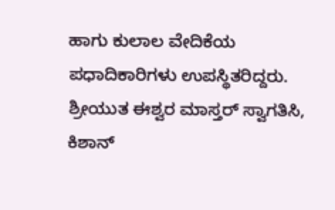ಹಾಗು ಕುಲಾಲ ವೇದಿಕೆಯ ಪಧಾದಿಕಾರಿಗಳು ಉಪಸ್ಥಿತರಿದ್ದರು. ಶ್ರೀಯುತ ಈಶ್ವರ ಮಾಸ್ತರ್ ಸ್ವಾಗತಿಸಿ, ಕಿಶಾನ್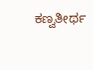ಕಣ್ವತೀರ್ಥ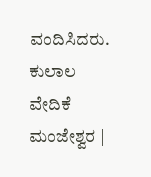ವಂದಿಸಿದರು.
ಕುಲಾಲ ವೇದಿಕೆ ಮಂಜೇಶ್ವರ |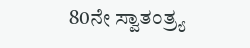80ನೇ ಸ್ವಾತಂತ್ರ್ಯ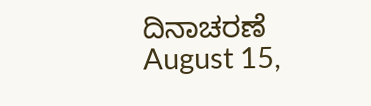ದಿನಾಚರಣೆ
August 15,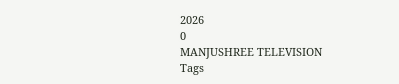2026
0
MANJUSHREE TELEVISION
Tags